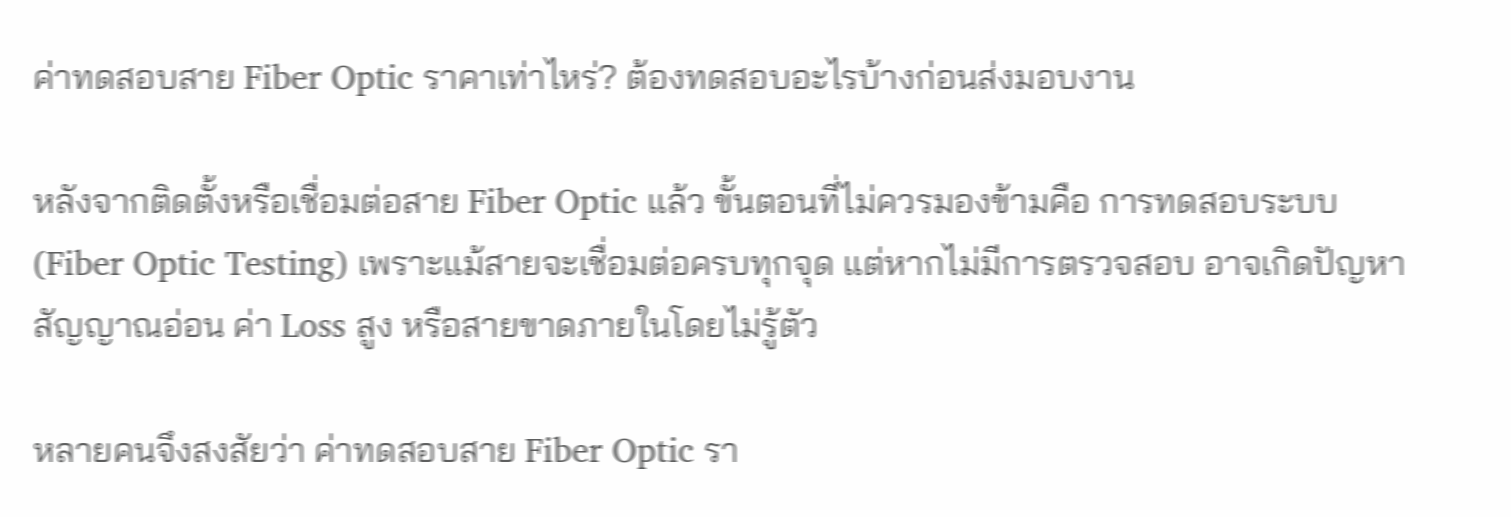ค่าทดสอบสาย Fiber Optic ราคาเท่าไหร่? ต้องทดสอบอะไรบ้างก่อนส่งมอบงาน

หลังจากติดตั้งหรือเชื่อมต่อสาย Fiber Optic แล้ว ขั้นตอนที่ไม่ควรมองข้ามคือ การทดสอบระบบ (Fiber Optic Testing) เพราะแม้สายจะเชื่อมต่อครบทุกจุด แต่หากไม่มีการตรวจสอบ อาจเกิดปัญหาสัญญาณอ่อน ค่า Loss สูง หรือสายขาดภายในโดยไม่รู้ตัว

หลายคนจึงสงสัยว่า ค่าทดสอบสาย Fiber Optic รา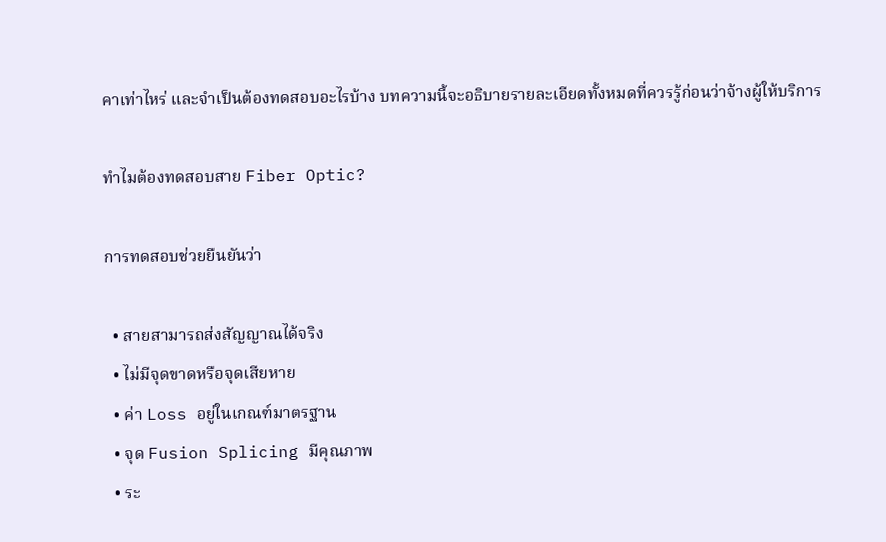คาเท่าไหร่ และจำเป็นต้องทดสอบอะไรบ้าง บทความนี้จะอธิบายรายละเอียดทั้งหมดที่ควรรู้ก่อนว่าจ้างผู้ให้บริการ

ทำไมต้องทดสอบสาย Fiber Optic?

การทดสอบช่วยยืนยันว่า

  • สายสามารถส่งสัญญาณได้จริง
  • ไม่มีจุดขาดหรือจุดเสียหาย
  • ค่า Loss อยู่ในเกณฑ์มาตรฐาน
  • จุด Fusion Splicing มีคุณภาพ
  • ระ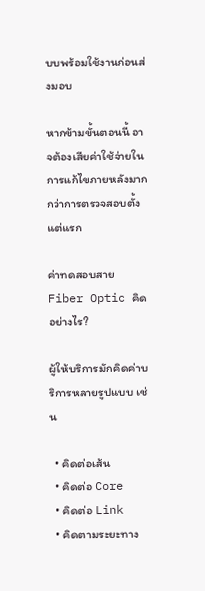บบพร้อมใช้งานก่อนส่งมอบ

หากข้ามขั้นตอนนี้ อาจต้องเสียค่าใช้จ่ายในการแก้ไขภายหลังมากกว่าการตรวจสอบตั้งแต่แรก

ค่าทดสอบสาย Fiber Optic คิดอย่างไร?

ผู้ให้บริการมักคิดค่าบริการหลายรูปแบบ เช่น

  • คิดต่อเส้น
  • คิดต่อ Core
  • คิดต่อ Link
  • คิดตามระยะทาง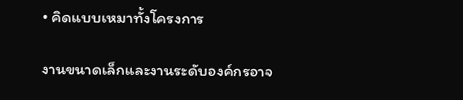• คิดแบบเหมาทั้งโครงการ

งานขนาดเล็กและงานระดับองค์กรอาจ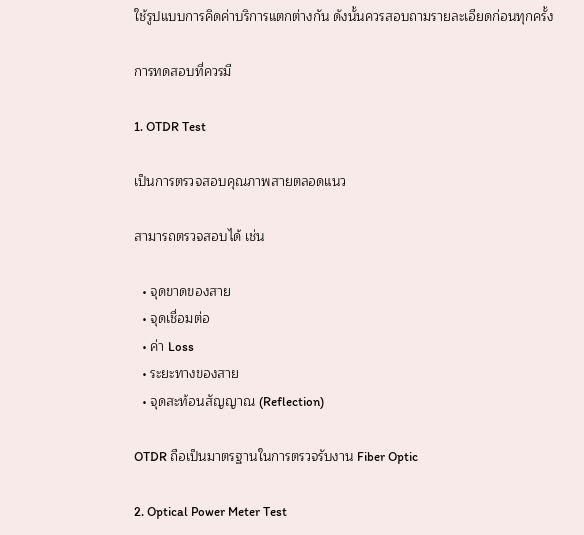ใช้รูปแบบการคิดค่าบริการแตกต่างกัน ดังนั้นควรสอบถามรายละเอียดก่อนทุกครั้ง

การทดสอบที่ควรมี

1. OTDR Test

เป็นการตรวจสอบคุณภาพสายตลอดแนว

สามารถตรวจสอบได้ เช่น

  • จุดขาดของสาย
  • จุดเชื่อมต่อ
  • ค่า Loss
  • ระยะทางของสาย
  • จุดสะท้อนสัญญาณ (Reflection)

OTDR ถือเป็นมาตรฐานในการตรวจรับงาน Fiber Optic

2. Optical Power Meter Test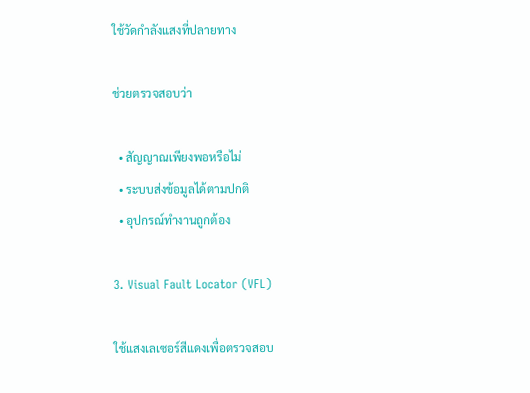ใช้วัดกำลังแสงที่ปลายทาง

ช่วยตรวจสอบว่า

  • สัญญาณเพียงพอหรือไม่
  • ระบบส่งข้อมูลได้ตามปกติ
  • อุปกรณ์ทำงานถูกต้อง

3. Visual Fault Locator (VFL)

ใช้แสงเลเซอร์สีแดงเพื่อตรวจสอบ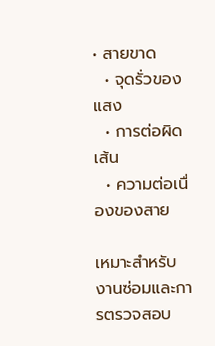• สายขาด
  • จุดรั่วของแสง
  • การต่อผิดเส้น
  • ความต่อเนื่องของสาย

เหมาะสำหรับงานซ่อมและการตรวจสอบ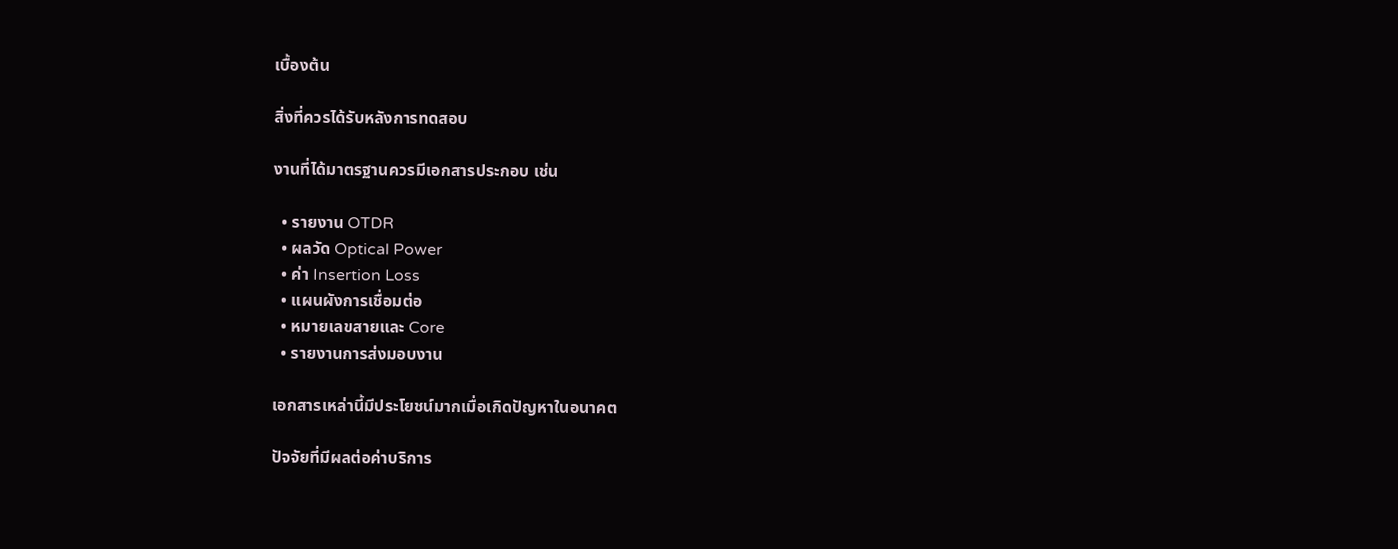เบื้องต้น

สิ่งที่ควรได้รับหลังการทดสอบ

งานที่ได้มาตรฐานควรมีเอกสารประกอบ เช่น

  • รายงาน OTDR
  • ผลวัด Optical Power
  • ค่า Insertion Loss
  • แผนผังการเชื่อมต่อ
  • หมายเลขสายและ Core
  • รายงานการส่งมอบงาน

เอกสารเหล่านี้มีประโยชน์มากเมื่อเกิดปัญหาในอนาคต

ปัจจัยที่มีผลต่อค่าบริการ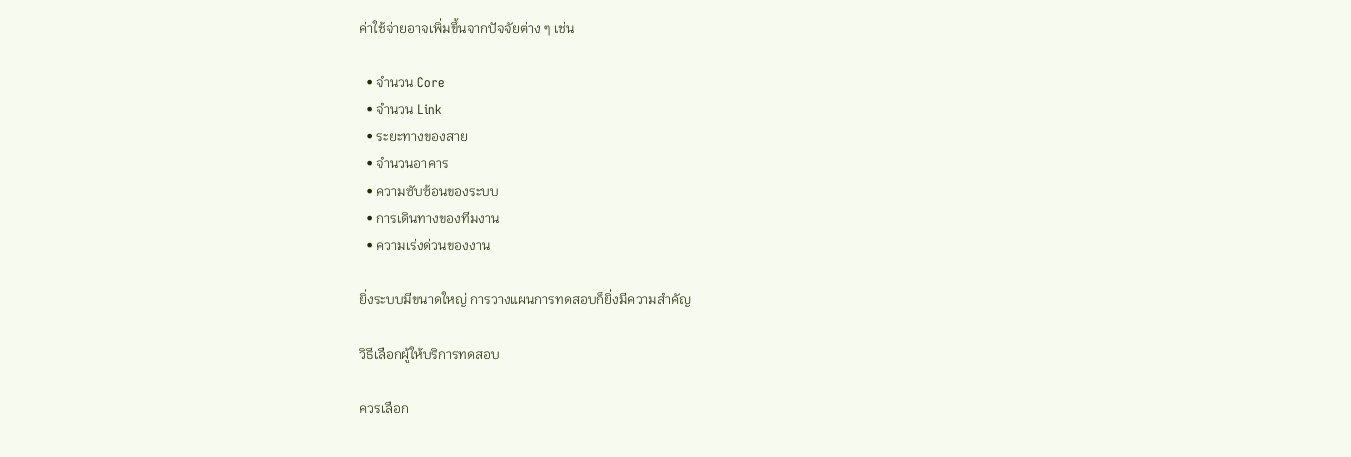ค่าใช้จ่ายอาจเพิ่มขึ้นจากปัจจัยต่าง ๆ เช่น

  • จำนวน Core
  • จำนวน Link
  • ระยะทางของสาย
  • จำนวนอาคาร
  • ความซับซ้อนของระบบ
  • การเดินทางของทีมงาน
  • ความเร่งด่วนของงาน

ยิ่งระบบมีขนาดใหญ่ การวางแผนการทดสอบก็ยิ่งมีความสำคัญ

วิธีเลือกผู้ให้บริการทดสอบ

ควรเลือก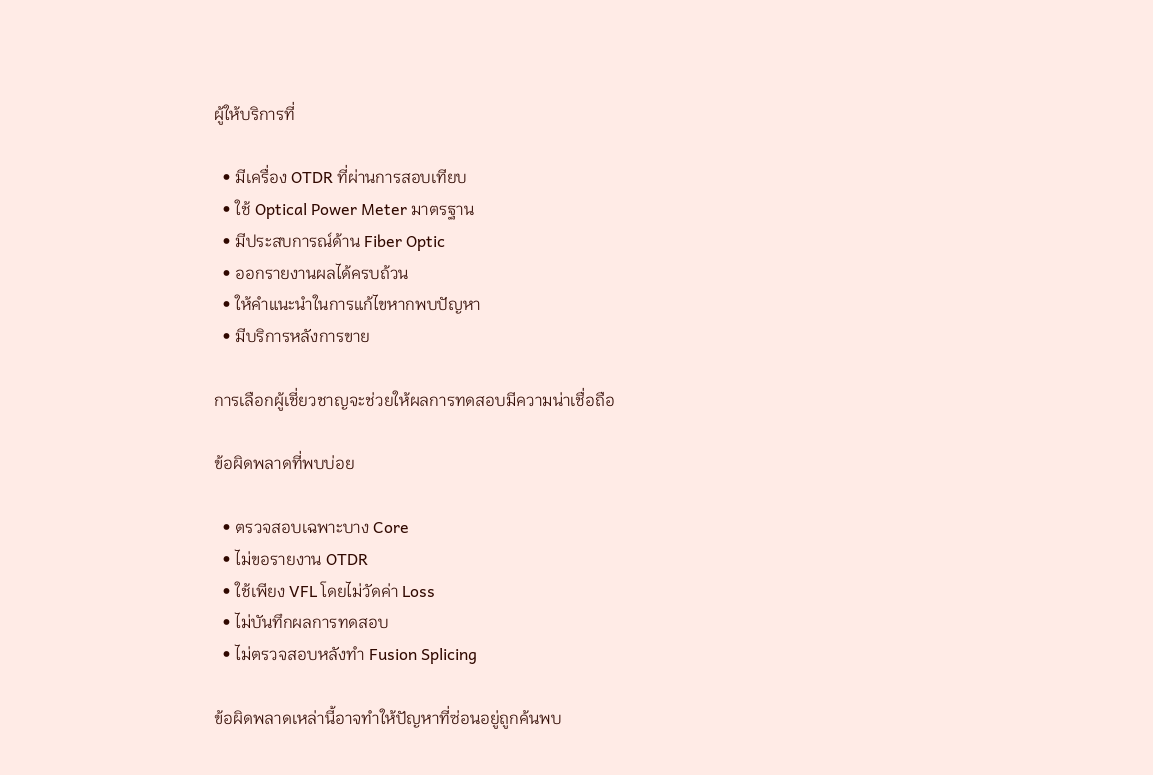ผู้ให้บริการที่

  • มีเครื่อง OTDR ที่ผ่านการสอบเทียบ
  • ใช้ Optical Power Meter มาตรฐาน
  • มีประสบการณ์ด้าน Fiber Optic
  • ออกรายงานผลได้ครบถ้วน
  • ให้คำแนะนำในการแก้ไขหากพบปัญหา
  • มีบริการหลังการขาย

การเลือกผู้เชี่ยวชาญจะช่วยให้ผลการทดสอบมีความน่าเชื่อถือ

ข้อผิดพลาดที่พบบ่อย

  • ตรวจสอบเฉพาะบาง Core
  • ไม่ขอรายงาน OTDR
  • ใช้เพียง VFL โดยไม่วัดค่า Loss
  • ไม่บันทึกผลการทดสอบ
  • ไม่ตรวจสอบหลังทำ Fusion Splicing

ข้อผิดพลาดเหล่านี้อาจทำให้ปัญหาที่ซ่อนอยู่ถูกค้นพบ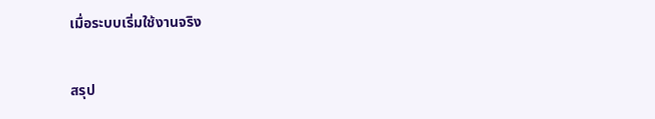เมื่อระบบเริ่มใช้งานจริง

สรุป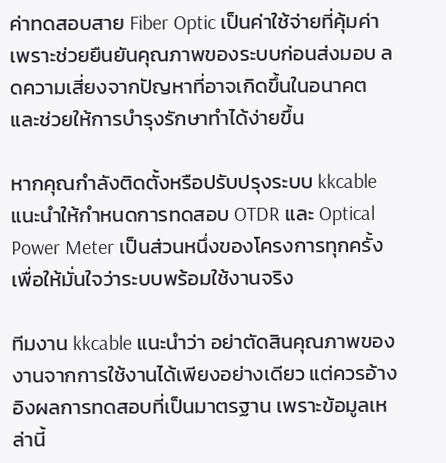ค่าทดสอบสาย Fiber Optic เป็นค่าใช้จ่ายที่คุ้มค่า เพราะช่วยยืนยันคุณภาพของระบบก่อนส่งมอบ ลดความเสี่ยงจากปัญหาที่อาจเกิดขึ้นในอนาคต และช่วยให้การบำรุงรักษาทำได้ง่ายขึ้น

หากคุณกำลังติดตั้งหรือปรับปรุงระบบ kkcable แนะนำให้กำหนดการทดสอบ OTDR และ Optical Power Meter เป็นส่วนหนึ่งของโครงการทุกครั้ง เพื่อให้มั่นใจว่าระบบพร้อมใช้งานจริง

ทีมงาน kkcable แนะนำว่า อย่าตัดสินคุณภาพของงานจากการใช้งานได้เพียงอย่างเดียว แต่ควรอ้างอิงผลการทดสอบที่เป็นมาตรฐาน เพราะข้อมูลเหล่านี้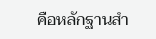คือหลักฐานสำ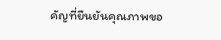คัญที่ยืนยันคุณภาพขอ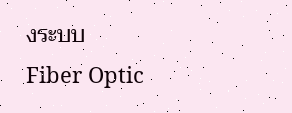งระบบ Fiber Optic